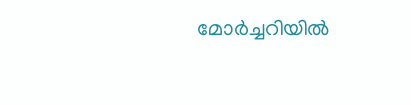മോർച്ചറിയിൽ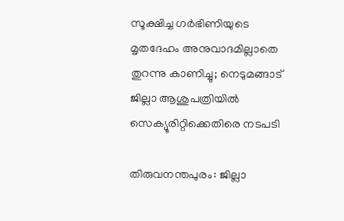സൂക്ഷിച്ച ഗർഭിണിയുടെ മൃതദേഹം അനുവാദമില്ലാതെ തുറന്നു കാണിച്ചു; നെടുമങ്ങാട് ജില്ലാ ആശുപത്രിയിൽ സെക്യൂരിറ്റിക്കെതിരെ നടപടി

തിരുവനന്തപുരം: ജില്ലാ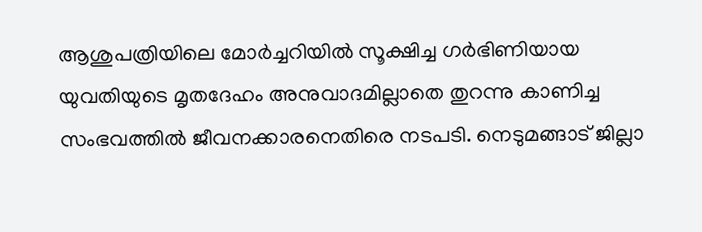ആശുപത്രിയിലെ മോർച്ചറിയിൽ സൂക്ഷിച്ച ഗർഭിണിയായ യുവതിയുടെ മൃതദേഹം അനുവാദമില്ലാതെ തുറന്നു കാണിച്ച സംഭവത്തിൽ ജീവനക്കാരനെതിരെ നടപടി. നെടുമങ്ങാട് ജില്ലാ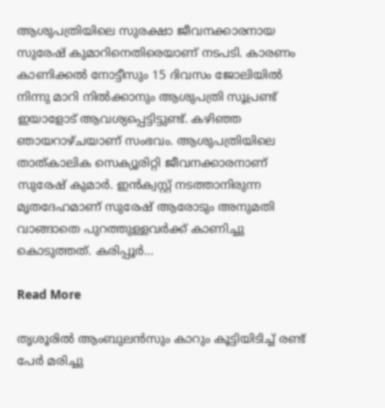ആശുപത്രിയിലെ സുരക്ഷാ ജീവനക്കാരനായ സുരേഷ് കുമാറിനെതിരെയാണ് നടപടി. കാരണം കാണിക്കൽ നോട്ടീസും 15 ദിവസം ജോലിയിൽ നിന്നു മാറി നിൽക്കാനും ആശുപത്രി സൂപ്രണ്ട് ഇയാളോട് ആവശ്യപ്പെട്ടിട്ടുണ്ട്. കഴിഞ്ഞ ഞായറാഴ്ചയാണ് സംഭവം. ആശുപത്രിയിലെ താത്കാലിക സെക്യൂരിറ്റി ജീവനക്കാരനാണ് സുരേഷ് കുമാർ. ഇൻക്വസ്റ്റ് നടത്താനിരുന്ന മൃതദേഹമാണ് സുരേഷ് ആരോടും അനുമതി വാങ്ങാതെ പുറത്തുള്ളവർക്ക് കാണിച്ചു കൊടുത്തത്. കരിപ്പൂർ…

Read More

തൃശൂരിൽ ആംബുലൻസും കാറും കൂട്ടിയിടിച്ച് രണ്ട് പേർ മരിച്ചു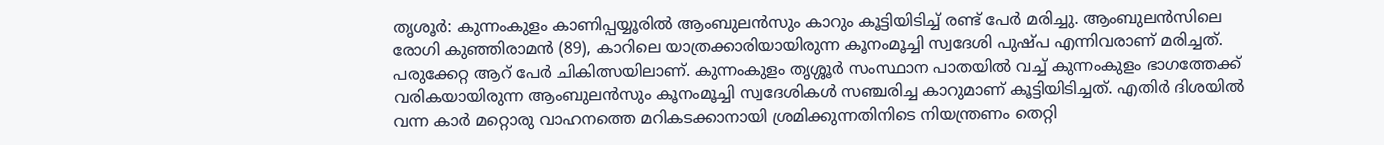തൃശൂർ: കുന്നംകുളം കാണിപ്പയ്യൂരിൽ ആംബുലൻസും കാറും കൂട്ടിയിടിച്ച് രണ്ട് പേർ മരിച്ചു. ആംബുലൻസിലെ രോഗി കുഞ്ഞിരാമൻ (89), കാറിലെ യാത്രക്കാരിയായിരുന്ന കൂനംമൂച്ചി സ്വദേശി പുഷ്പ എന്നിവരാണ് മരിച്ചത്. പരുക്കേറ്റ ആറ് പേർ ചികിത്സയിലാണ്. കുന്നംകുളം തൃശ്ശൂർ സംസ്ഥാന പാതയിൽ വച്ച് കുന്നംകുളം ഭാഗത്തേക്ക് വരികയായിരുന്ന ആംബുലൻസും കൂനംമൂച്ചി സ്വദേശികൾ സഞ്ചരിച്ച കാറുമാണ് കൂട്ടിയിടിച്ചത്. എതിർ ദിശയിൽ വന്ന കാർ മറ്റൊരു വാഹനത്തെ മറികടക്കാനായി ശ്രമിക്കുന്നതിനിടെ നിയന്ത്രണം തെറ്റി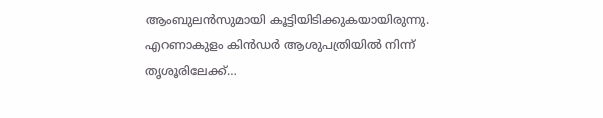ആംബുലൻസുമായി കൂട്ടിയിടിക്കുകയായിരുന്നു. എറണാകുളം കിൻഡർ ആശുപത്രിയിൽ നിന്ന് തൃശൂരിലേക്ക്…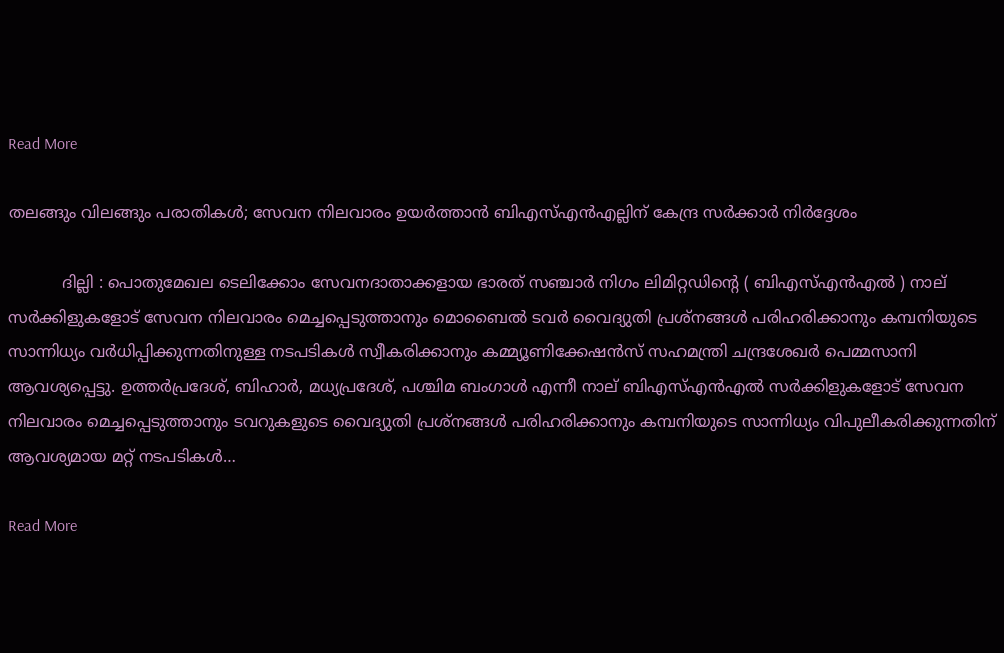Read More

തലങ്ങും വിലങ്ങും പരാതികള്‍; സേവന നിലവാരം ഉയർത്താൻ ബി‌എസ്‌എൻ‌എല്ലിന് കേന്ദ്ര സർക്കാർ നിര്‍ദ്ദേശം

           ദില്ലി : പൊതുമേഖല ടെലിക്കോം സേവനദാതാക്കളായ ഭാരത് സഞ്ചാർ നിഗം ലിമിറ്റഡിന്‍റെ ( ബി‌എസ്‌എൻ‌എൽ ) നാല് സർക്കിളുകളോട് സേവന നിലവാരം മെച്ചപ്പെടുത്താനും മൊബൈൽ ടവർ വൈദ്യുതി പ്രശ്‌നങ്ങൾ പരിഹരിക്കാനും കമ്പനിയുടെ സാന്നിധ്യം വർധിപ്പിക്കുന്നതിനുള്ള നടപടികൾ സ്വീകരിക്കാനും കമ്മ്യൂണിക്കേഷൻസ് സഹമന്ത്രി ചന്ദ്രശേഖർ പെമ്മസാനി ആവശ്യപ്പെട്ടു. ഉത്തർപ്രദേശ്, ബിഹാർ, മധ്യപ്രദേശ്, പശ്ചിമ ബംഗാൾ എന്നീ നാല് ബിഎസ്എന്‍എല്‍ സർക്കിളുകളോട് സേവന നിലവാരം മെച്ചപ്പെടുത്താനും ടവറുകളുടെ വൈദ്യുതി പ്രശ്‌നങ്ങൾ പരിഹരിക്കാനും കമ്പനിയുടെ സാന്നിധ്യം വിപുലീകരിക്കുന്നതിന് ആവശ്യമായ മറ്റ് നടപടികൾ…

Read More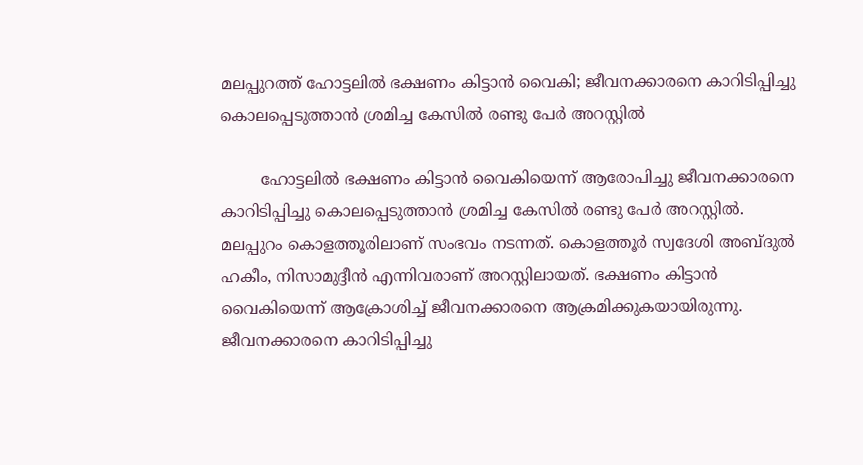മലപ്പുറത്ത് ഹോട്ടലിൽ ഭക്ഷണം കിട്ടാൻ വൈകി; ജീവനക്കാരനെ കാറിടിപ്പിച്ചു കൊലപ്പെടുത്താൻ ശ്രമിച്ച കേസിൽ രണ്ടു പേർ അറസ്റ്റിൽ

        ഹോട്ടലിൽ ഭക്ഷണം കിട്ടാൻ വൈകിയെന്ന് ആരോപിച്ചു ജീവനക്കാരനെ കാറിടിപ്പിച്ചു കൊലപ്പെടുത്താൻ ശ്രമിച്ച കേസിൽ രണ്ടു പേർ അറസ്റ്റിൽ. മലപ്പുറം കൊളത്തൂരിലാണ് സംഭവം നടന്നത്. കൊളത്തൂർ സ്വദേശി അബ്ദുൽ ഹകീം, നിസാമുദ്ദീൻ എന്നിവരാണ് അറസ്റ്റിലായത്. ഭക്ഷണം കിട്ടാൻ വൈകിയെന്ന് ആക്രോശിച്ച് ജീവനക്കാരനെ ആക്രമിക്കുകയായിരുന്നു. ജീവനക്കാരനെ കാറിടിപ്പിച്ചു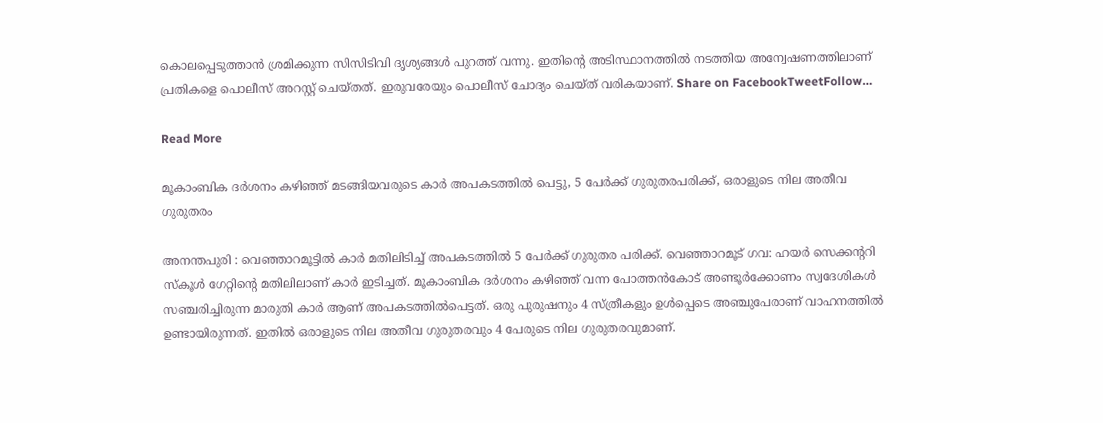കൊലപ്പെടുത്താൻ ശ്രമിക്കുന്ന സിസിടിവി ദൃശ്യങ്ങൾ പുറത്ത് വന്നു. ഇതിൻ്റെ അടിസ്ഥാനത്തിൽ നടത്തിയ അന്വേഷണത്തിലാണ് പ്രതികളെ പൊലീസ് അറസ്റ്റ് ചെയ്തത്. ഇരുവരേയും പൊലീസ് ചോദ്യം ചെയ്ത് വരികയാണ്. Share on FacebookTweetFollow…

Read More

മൂകാംബിക ദർശനം കഴിഞ്ഞ് മടങ്ങിയവരുടെ കാർ അപകടത്തിൽ പെട്ടു, 5 പേർക്ക് ഗുരുതരപരിക്ക്, ഒരാളുടെ നില അതീവ ഗുരുതരം

അനന്തപുരി : വെഞ്ഞാറമൂട്ടിൽ കാർ മതിലിടിച്ച് അപകടത്തിൽ 5 പേർക്ക് ഗുരുതര പരിക്ക്. വെഞ്ഞാറമൂട് ഗവ: ഹയർ സെക്കൻ്ററി സ്കൂൾ ഗേറ്റിൻ്റെ മതിലിലാണ് കാർ ഇടിച്ചത്. മൂകാംബിക ദർശനം കഴിഞ്ഞ് വന്ന പോത്തൻകോട് അണ്ടൂർക്കോണം സ്വദേശികൾ സഞ്ചരിച്ചിരുന്ന മാരുതി കാർ ആണ് അപകടത്തിൽപെട്ടത്. ഒരു പുരുഷനും 4 സ്ത്രീകളും ഉൾപ്പെടെ അഞ്ചുപേരാണ് വാഹനത്തിൽ ഉണ്ടായിരുന്നത്. ഇതിൽ ഒരാളുടെ നില അതീവ ഗുരുതരവും 4 പേരുടെ നില ഗുരുതരവുമാണ്.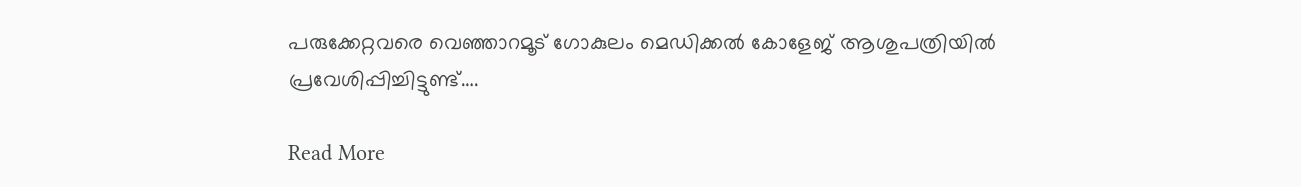പരുക്കേറ്റവരെ വെഞ്ഞാറമൂട് ഗോകുലം മെഡിക്കൽ കോളേജ് ആശുപത്രിയിൽ പ്രവേശിപ്പിച്ചിട്ടുണ്ട്….

Read More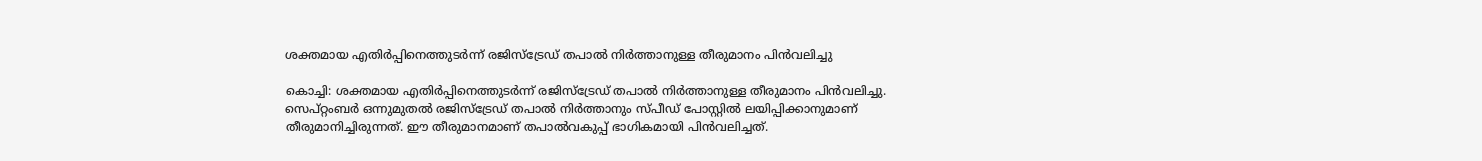ശക്തമായ എതിർപ്പിനെത്തുടർന്ന് രജിസ്ട്രേഡ് തപാൽ നിർത്താനുള്ള തീരുമാനം പിൻവലിച്ചു

കൊച്ചി: ശക്തമായ എതിർപ്പിനെത്തുടർന്ന് രജിസ്ട്രേഡ് തപാൽ നിർത്താനുള്ള തീരുമാനം പിൻവലിച്ചു. സെപ്റ്റംബർ ഒന്നുമുതൽ രജിസ്ട്രേഡ് തപാൽ നിർത്താനും സ്പീഡ് പോസ്റ്റിൽ ലയിപ്പിക്കാനുമാണ് തീരുമാനിച്ചിരുന്നത്. ഈ തീരുമാനമാണ് തപാൽവകുപ്പ് ഭാഗികമായി പിൻവലിച്ചത്.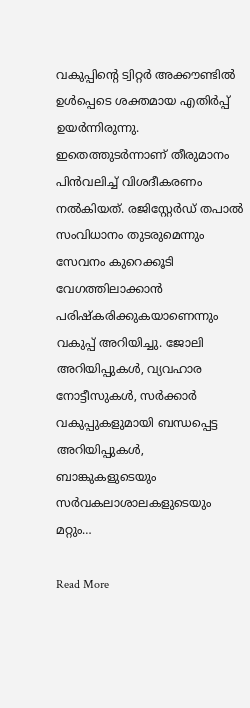വകുപ്പിന്‍റെ ട്വിറ്റർ അക്കൗണ്ടിൽ ഉൾപ്പെടെ ശക്തമായ എതിർപ്പ് ഉയർന്നിരുന്നു. ഇതെത്തുടർന്നാണ് തീരുമാനം പിൻവലിച്ച് വിശദീകരണം നൽകിയത്. രജിസ്റ്റേർഡ് തപാൽ സംവിധാനം തുടരുമെന്നും സേവനം കുറെക്കൂടി വേഗത്തിലാക്കാൻ പരിഷ്കരിക്കുകയാണെന്നും വകുപ്പ് അറിയിച്ചു. ജോലി അറിയിപ്പുകൾ, വ്യവഹാര നോട്ടീസുകൾ, സർക്കാർ വകുപ്പുകളുമായി ബന്ധപ്പെട്ട അറിയിപ്പുകൾ, ബാങ്കുകളുടെയും സർവകലാശാലകളുടെയും മറ്റും…

Read More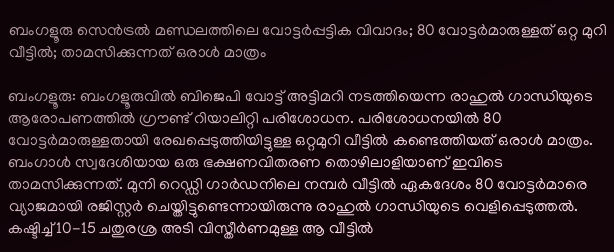ബംഗളൂരു സെൻട്രൽ മണ്ഡലത്തിലെ വോട്ടർപ്പട്ടിക വിവാദം; 80 വോട്ടർമാരുള്ളത് ഒറ്റ മുറി വീട്ടിൽ; താമസിക്കുന്നത് ഒരാൾ മാത്രം

ബംഗളൂരു: ബംഗളൂരുവിൽ ബിജെപി വോട്ട് അട്ടിമറി നടത്തിയെന്ന രാഹുൽ ഗാന്ധിയുടെ ആരോപണത്തിൽ ഗ്രൗണ്ട് റിയാലിറ്റി പരിശോധന. പരിശോധനയിൽ 80 വോട്ടർമാരുള്ളതായി രേഖപ്പെടുത്തിയിട്ടുള്ള ഒറ്റമുറി വീട്ടിൽ കണ്ടെത്തിയത് ഒരാൾ മാത്രം. ബംഗാൾ സ്വദേശിയായ ഒരു ഭക്ഷണവിതരണ തൊഴിലാളിയാണ് ഇവിടെ താമസിക്കുന്നത്. മുനി റെഡ്ഡി ഗാർഡനിലെ നമ്പർ വീട്ടിൽ ഏകദേശം 80 വോട്ടർമാരെ വ്യാജമായി രജിസ്റ്റർ ചെയ്തിട്ടുണ്ടെന്നായിരുന്നു രാഹുൽ ഗാന്ധിയുടെ വെളിപ്പെടുത്തൽ. കഷ്ടിച്ച് 10-15 ചതുരശ്ര അടി വിസ്തീർണമുള്ള ആ വീട്ടിൽ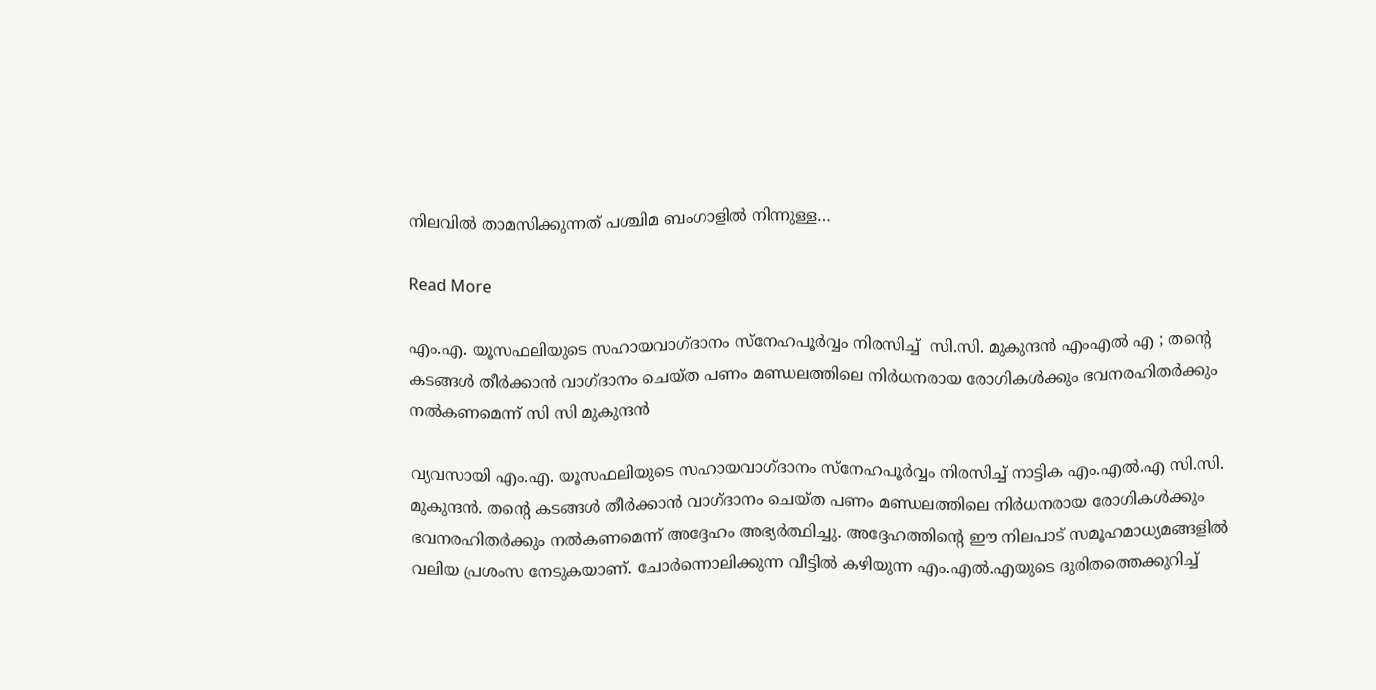നിലവിൽ താമസിക്കുന്നത് പശ്ചിമ ബംഗാളിൽ നിന്നുള്ള…

Read More

എം.എ. യൂസഫലിയുടെ സഹായവാഗ്ദാനം സ്നേഹപൂർവ്വം നിരസിച്ച്  സി.സി. മുകുന്ദൻ എംഎൽ എ ; തന്റെ കടങ്ങൾ തീർക്കാൻ വാഗ്ദാനം ചെയ്ത പണം മണ്ഡലത്തിലെ നിർധനരായ രോഗികൾക്കും ഭവനരഹിതർക്കും നൽകണമെന്ന് സി സി മുകുന്ദൻ

വ്യവസായി എം.എ. യൂസഫലിയുടെ സഹായവാഗ്ദാനം സ്നേഹപൂർവ്വം നിരസിച്ച് നാട്ടിക എം.എൽ.എ സി.സി. മുകുന്ദൻ. തന്റെ കടങ്ങൾ തീർക്കാൻ വാഗ്ദാനം ചെയ്ത പണം മണ്ഡലത്തിലെ നിർധനരായ രോഗികൾക്കും ഭവനരഹിതർക്കും നൽകണമെന്ന് അദ്ദേഹം അഭ്യർത്ഥിച്ചു. അദ്ദേഹത്തിന്റെ ഈ നിലപാട് സമൂഹമാധ്യമങ്ങളിൽ വലിയ പ്രശംസ നേടുകയാണ്. ചോർന്നൊലിക്കുന്ന വീട്ടിൽ കഴിയുന്ന എം.എൽ.എയുടെ ദുരിതത്തെക്കുറിച്ച്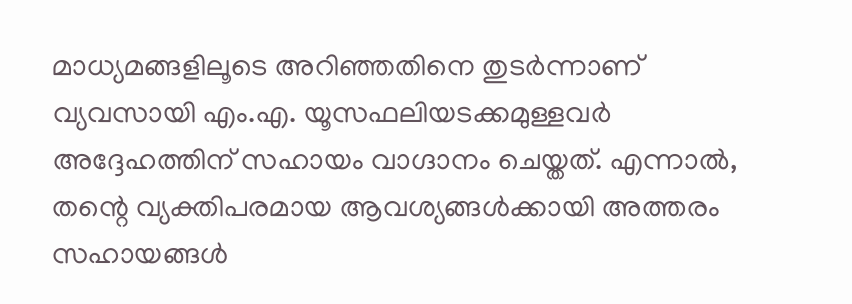മാധ്യമങ്ങളിലൂടെ അറിഞ്ഞതിനെ തുടർന്നാണ് വ്യവസായി എം.എ. യൂസഫലിയടക്കമുള്ളവർ അദ്ദേഹത്തിന് സഹായം വാഗ്ദാനം ചെയ്തത്. എന്നാൽ, തന്റെ വ്യക്തിപരമായ ആവശ്യങ്ങൾക്കായി അത്തരം സഹായങ്ങൾ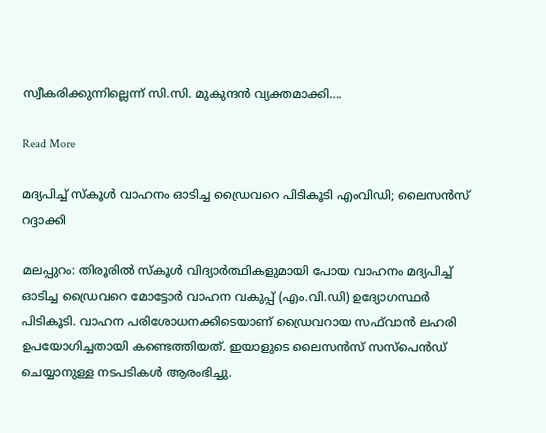സ്വീകരിക്കുന്നില്ലെന്ന് സി.സി. മുകുന്ദൻ വ്യക്തമാക്കി….

Read More

മദ്യപിച്ച് സ്കൂൾ വാഹനം ഓടിച്ച ഡ്രൈവറെ പിടികൂടി എംവിഡി; ലൈസൻസ് റദ്ദാക്കി

മലപ്പുറം: തിരൂരിൽ സ്കൂൾ വിദ്യാർത്ഥികളുമായി പോയ വാഹനം മദ്യപിച്ച് ഓടിച്ച ഡ്രൈവറെ മോട്ടോർ വാഹന വകുപ്പ് (എം.വി.ഡി) ഉദ്യോഗസ്ഥർ പിടികൂടി. വാഹന പരിശോധനക്കിടെയാണ് ഡ്രൈവറായ സഫ്‌വാൻ ലഹരി ഉപയോഗിച്ചതായി കണ്ടെത്തിയത്. ഇയാളുടെ ലൈസൻസ് സസ്പെൻഡ് ചെയ്യാനുള്ള നടപടികൾ ആരംഭിച്ചു.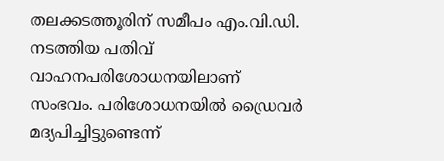തലക്കടത്തൂരിന് സമീപം എം.വി.ഡി. നടത്തിയ പതിവ് വാഹനപരിശോധനയിലാണ് സംഭവം. പരിശോധനയിൽ ഡ്രൈവർ മദ്യപിച്ചിട്ടുണ്ടെന്ന്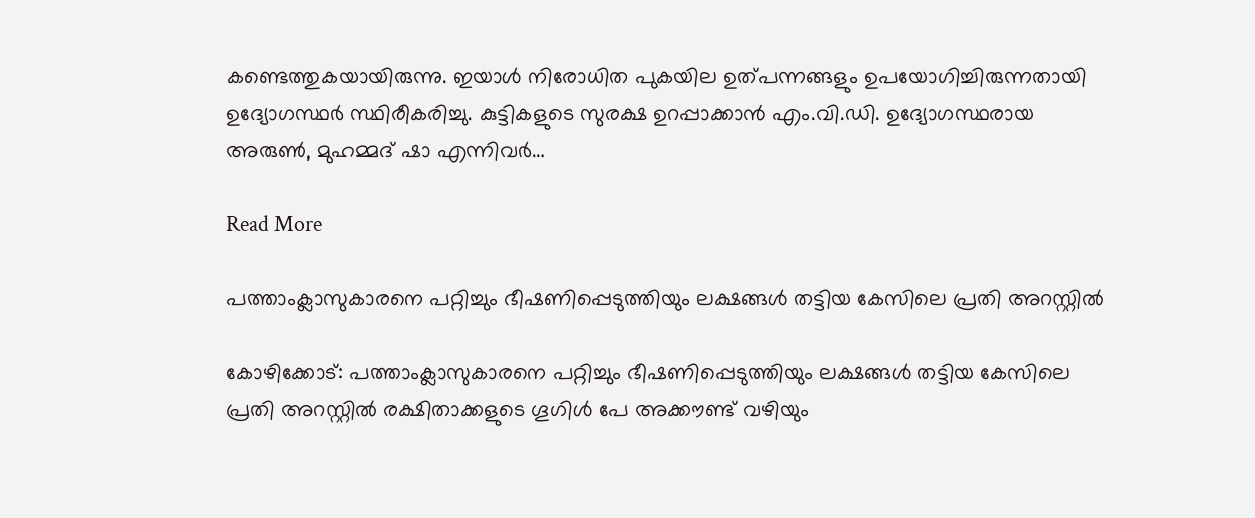കണ്ടെത്തുകയായിരുന്നു. ഇയാൾ നിരോധിത പുകയില ഉത്പന്നങ്ങളും ഉപയോഗിച്ചിരുന്നതായി ഉദ്യോഗസ്ഥർ സ്ഥിരീകരിച്ചു. കുട്ടികളുടെ സുരക്ഷ ഉറപ്പാക്കാൻ എം.വി.ഡി. ഉദ്യോഗസ്ഥരായ അരുൺ, മുഹമ്മദ് ഷാ എന്നിവർ…

Read More

പത്താംക്ലാസുകാരനെ പറ്റിച്ചും ഭീഷണിപ്പെടുത്തിയും ലക്ഷങ്ങൾ തട്ടിയ കേസിലെ പ്രതി അറസ്റ്റിൽ

കോഴിക്കോട്: പത്താംക്ലാസുകാരനെ പറ്റിച്ചും ഭീഷണിപ്പെടുത്തിയും ലക്ഷങ്ങൾ തട്ടിയ കേസിലെ പ്രതി അറസ്റ്റിൽ രക്ഷിതാക്കളുടെ ഗൂഗിള്‍ പേ അക്കൗണ്ട് വഴിയും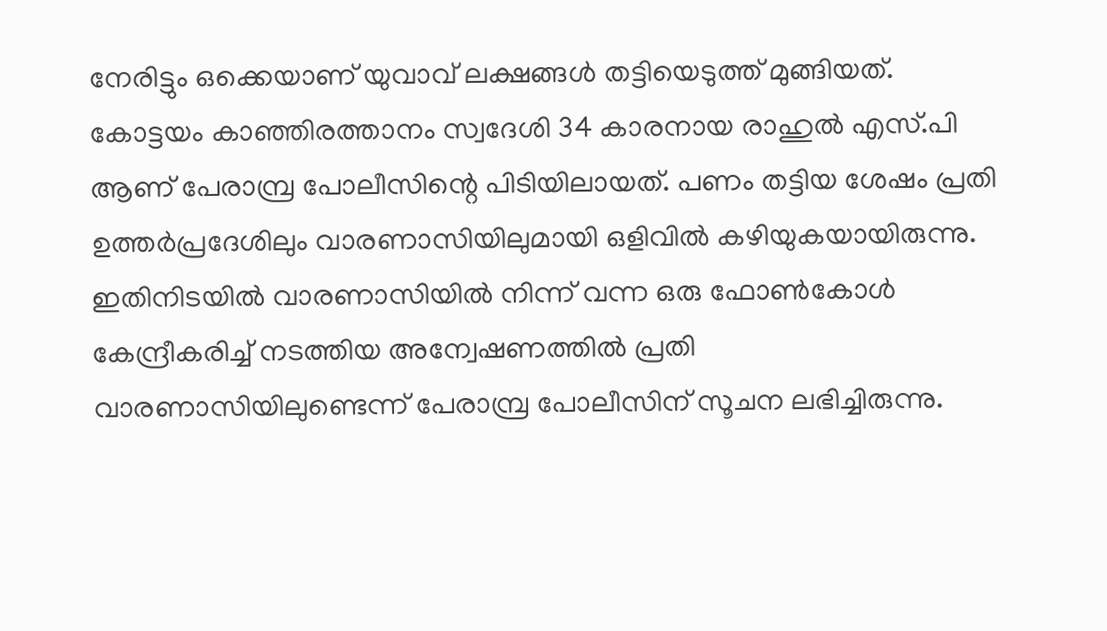നേരിട്ടും ഒക്കെയാണ് യുവാവ് ലക്ഷങ്ങള്‍ തട്ടിയെടുത്ത് മുങ്ങിയത്. കോട്ടയം കാഞ്ഞിരത്താനം സ്വദേശി 34 കാരനായ രാഹുല്‍ എസ്.പി ആണ് പേരാമ്പ്ര പോലീസിന്റെ പിടിയിലായത്. പണം തട്ടിയ ശേഷം പ്രതി ഉത്തര്‍പ്രദേശിലും വാരണാസിയിലുമായി ഒളിവില്‍ കഴിയുകയായിരുന്നു. ഇതിനിടയില്‍ വാരണാസിയില്‍ നിന്ന് വന്ന ഒരു ഫോണ്‍കോള്‍ കേന്ദ്രീകരിച്ച് നടത്തിയ അന്വേഷണത്തില്‍ പ്രതി വാരണാസിയിലുണ്ടെന്ന് പേരാമ്പ്ര പോലീസിന് സൂചന ലഭിച്ചിരുന്നു.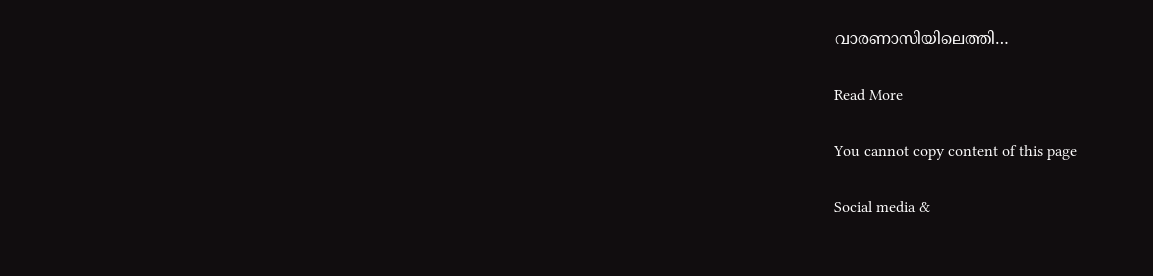വാരണാസിയിലെത്തി…

Read More

You cannot copy content of this page

Social media &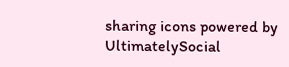sharing icons powered by UltimatelySocial